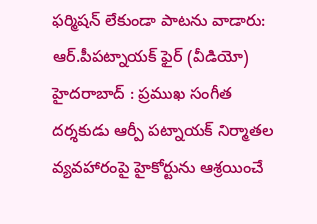ఫర్మిషన్ లేకుండా పాటను వాడారు: ఆర్.పీపట్నాయక్ ఫైర్ (వీడియో)
హైదరాబాద్ : ప్రముఖ సంగీత దర్శకుడు ఆర్పీ పట్నాయక్ నిర్మాతల వ్యవహారంపై హైకోర్టును ఆశ్రయించే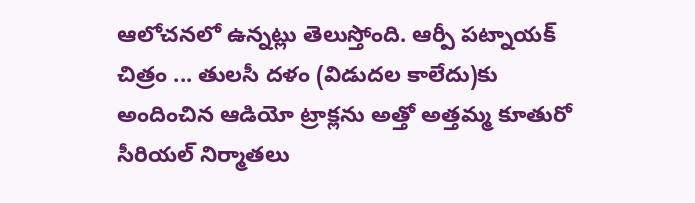ఆలోచనలో ఉన్నట్లు తెలుస్తోంది. ఆర్పీ పట్నాయక్ చిత్రం ... తులసీ దళం (విడుదల కాలేదు)కు అందించిన ఆడియో ట్రాక్లను అత్తో అత్తమ్మ కూతురో సీరియల్ నిర్మాతలు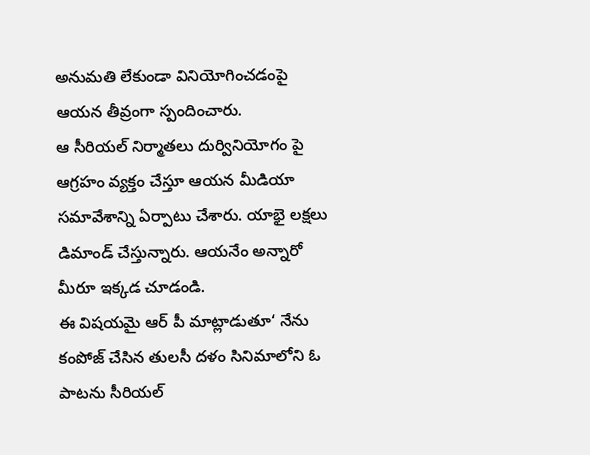అనుమతి లేకుండా వినియోగించడంపై ఆయన తీవ్రంగా స్పందించారు.
ఆ సీరియల్ నిర్మాతలు దుర్వినియోగం పై ఆగ్రహం వ్యక్తం చేస్తూ ఆయన మీడియా సమావేశాన్ని ఏర్పాటు చేశారు. యాభై లక్షలు డిమాండ్ చేస్తున్నారు. ఆయనేం అన్నారో మీరూ ఇక్కడ చూడండి.
ఈ విషయమై ఆర్ పీ మాట్లాడుతూ‘ నేను కంపోజ్ చేసిన తులసీ దళం సినిమాలోని ఓ పాటను సీరియల్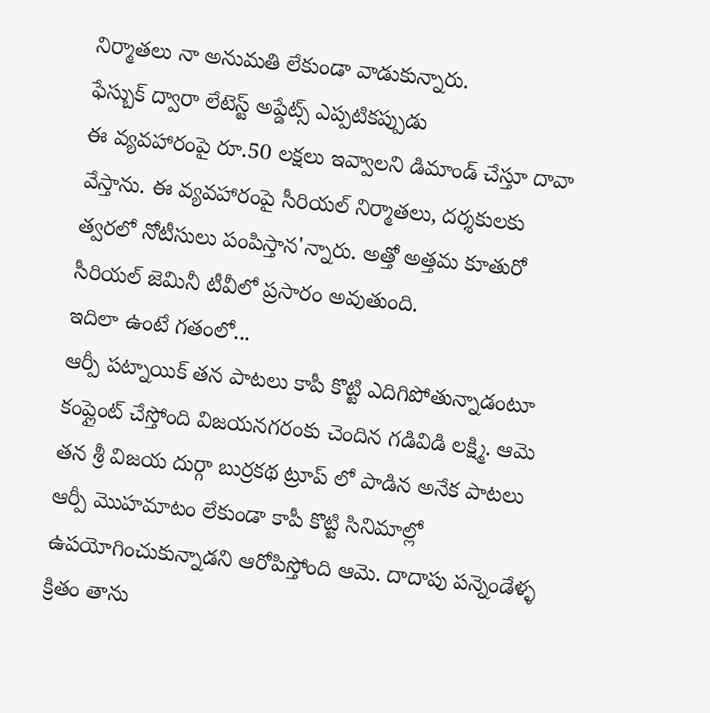నిర్మాతలు నా అనుమతి లేకుండా వాడుకున్నారు.
ఫేస్బుక్ ద్వారా లేటెస్ట్ అప్డేట్స్ ఎప్పటికప్పుడు
ఈ వ్యవహారంపై రూ.50 లక్షలు ఇవ్వాలని డిమాండ్ చేస్తూ దావా వేస్తాను. ఈ వ్యవహారంపై సీరియల్ నిర్మాతలు, దర్శకులకు త్వరలో నోటీసులు పంపిస్తాన'న్నారు. అత్తో అత్తమ కూతురో సీరియల్ జెమినీ టీవీలో ప్రసారం అవుతుంది.
ఇదిలా ఉంటే గతంలో...
ఆర్పీ పట్నాయిక్ తన పాటలు కాపీ కొట్టి ఎదిగిపోతున్నాడంటూ కంప్లైంట్ చేస్తోంది విజయనగరంకు చెందిన గడివిడి లక్ష్మి. ఆమె తన శ్రీ విజయ దుర్గా బుర్రకథ ట్రూప్ లో పాడిన అనేక పాటలు ఆర్పీ మొహమాటం లేకుండా కాపీ కొట్టి సినిమాల్లో ఉపయోగించుకున్నాడని ఆరోపిస్తోంది ఆమె. దాదాపు పన్నెండేళ్ళ క్రితం తాను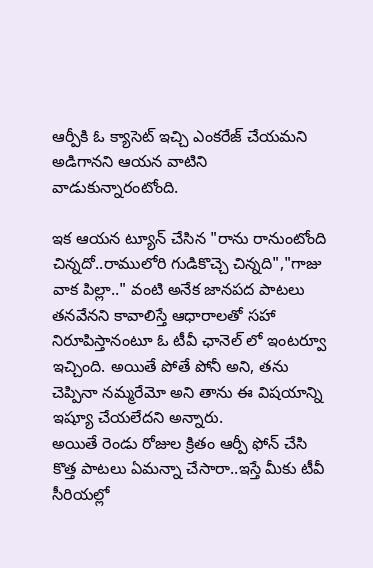ఆర్పీకి ఓ క్యాసెట్ ఇచ్చి ఎంకరేజ్ చేయమని అడిగానని ఆయన వాటిని వాడుకున్నారంటోంది.

ఇక ఆయన ట్యూన్ చేసిన "రాను రానుంటోంది చిన్నదో..రాములోరి గుడికొచ్చె చిన్నది","గాజు వాక పిల్లా.." వంటి అనేక జానపద పాటలు తనవేనని కావాలిస్తే ఆధారాలతో సహా నిరూపిస్తానంటూ ఓ టీవీ ఛానెల్ లో ఇంటర్వూ ఇచ్చింది. అయితే పోతే పోనీ అని, తను చెప్పినా నమ్మరేమో అని తాను ఈ విషయాన్ని ఇష్యూ చేయలేదని అన్నారు.
అయితే రెండు రోజుల క్రితం ఆర్పీ ఫోన్ చేసి కొత్త పాటలు ఏమన్నా చేసారా..ఇస్తే మీకు టీవీ సీరియల్లో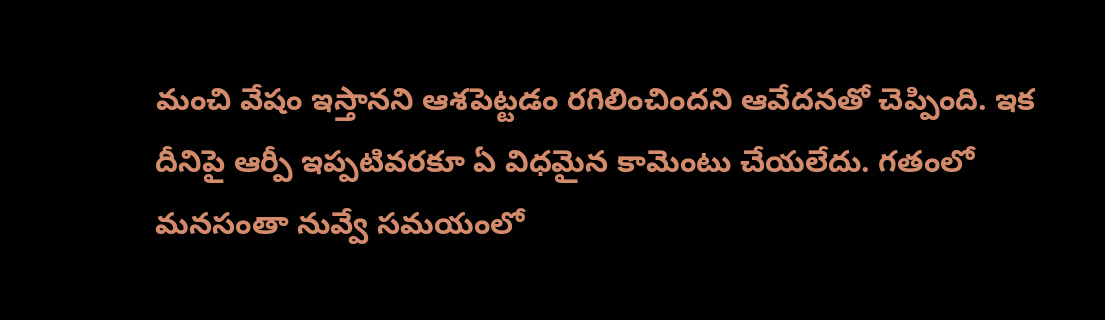మంచి వేషం ఇస్తానని ఆశపెట్టడం రగిలించిందని ఆవేదనతో చెప్పింది. ఇక దీనిపై ఆర్పీ ఇప్పటివరకూ ఏ విధమైన కామెంటు చేయలేదు. గతంలో మనసంతా నువ్వే సమయంలో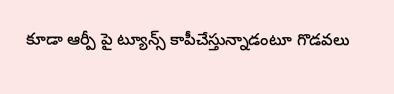కూడా ఆర్పీ పై ట్యూన్స్ కాపీచేస్తున్నాడంటూ గొడవలు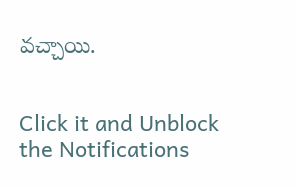వచ్చాయి.


Click it and Unblock the Notifications